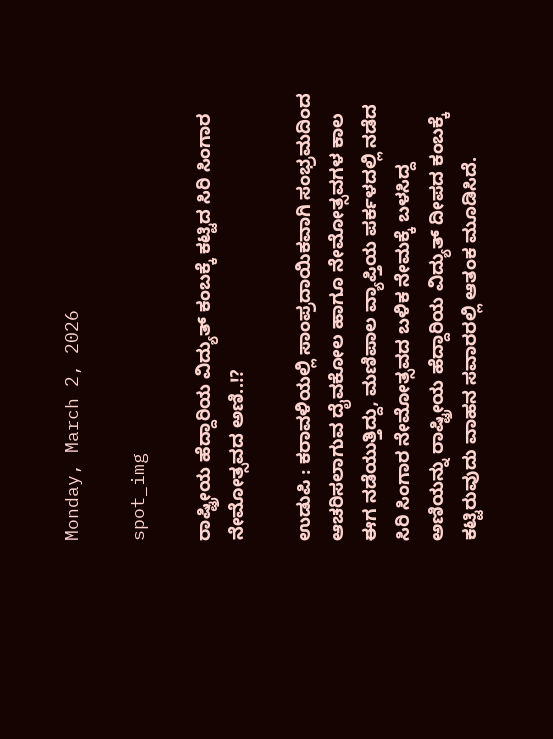Monday, March 2, 2026

spot_img

ರಾಷ್ಟ್ರೀಯ ಹೆದ್ದಾರಿಯ ವಿದ್ಯುತ್ ಕಂಬಕ್ಕೆ ಕಟ್ಟಿದ ಸಿರಿ ಸಿಂಗಾರ ನೇಮೋತ್ಸವದ ಅಣಿ..!?

ಉಡುಪಿ : ಕರಾವಳಿಯಲ್ಲಿ ಸಾಂಪ್ರದಾಯಿಕವಾಗಿ ಸಂಭ್ರಮದಿಂದ ಆಚರಿಸಲಾಗುವ ದೈವಕೋಲ ಹಾಗೂ ನೇಮೋತ್ಸವಗಳ ಕಾಲ ಈಗ ನಡೆಯುತ್ತಿದ್ದು, ಮಣಿಪಾಲ ವ್ಯಾಪ್ತಿಯ ಪರ್ಕಳದಲ್ಲಿ ನಡೆದ ಸಿರಿ ಸಿಂಗಾರ ನೇಮೋತ್ಸವದ ಬಳಿಕ ನೇಮಕ್ಕೆ ಬಳಸಿದ್ದ ಅಣಿಯನ್ನು ರಾಷ್ಟ್ರೀಯ ಹೆದ್ದಾರಿಯ ವಿದ್ಯುತ್ ದೀಪದ ಕಂಬಕ್ಕೆ ಕಟ್ಟಿರುವುದು ವಾಹನ ಸವಾರರಲ್ಲಿ ಆತಂಕ ಮೂಡಿಸಿದೆ.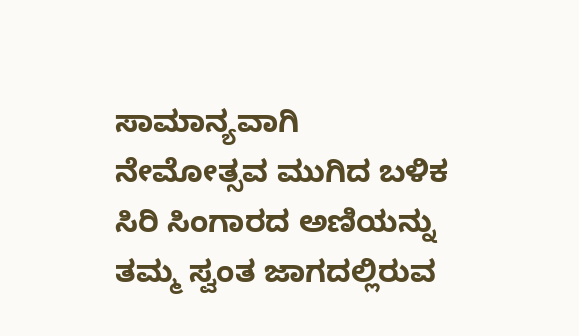ಸಾಮಾನ್ಯವಾಗಿ ನೇಮೋತ್ಸವ ಮುಗಿದ ಬಳಿಕ ಸಿರಿ ಸಿಂಗಾರದ ಅಣಿಯನ್ನು ತಮ್ಮ ಸ್ವಂತ ಜಾಗದಲ್ಲಿರುವ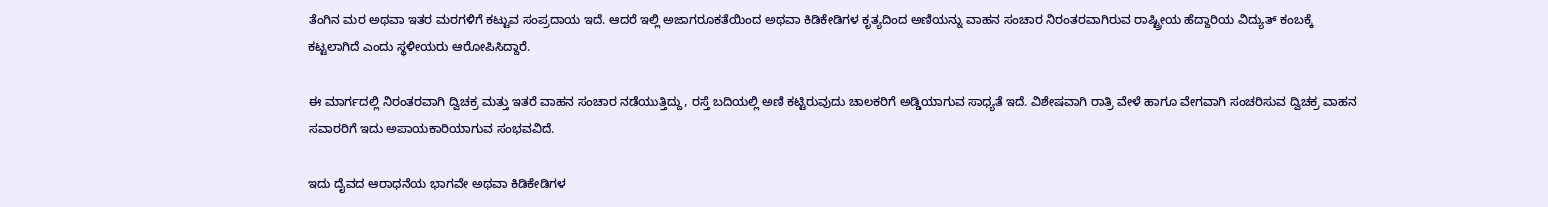ತೆಂಗಿನ ಮರ ಅಥವಾ ಇತರ ಮರಗಳಿಗೆ ಕಟ್ಟುವ ಸಂಪ್ರದಾಯ ಇದೆ. ಆದರೆ ಇಲ್ಲಿ ಅಜಾಗರೂಕತೆಯಿಂದ ಅಥವಾ ಕಿಡಿಕೇಡಿಗಳ ಕೃತ್ಯದಿಂದ ಅಣಿಯನ್ನು ವಾಹನ ಸಂಚಾರ ನಿರಂತರವಾಗಿರುವ ರಾಷ್ಟ್ರೀಯ ಹೆದ್ದಾರಿಯ ವಿದ್ಯುತ್ ಕಂಬಕ್ಕೆ ಕಟ್ಟಲಾಗಿದೆ ಎಂದು ಸ್ಥಳೀಯರು ಆರೋಪಿಸಿದ್ದಾರೆ.

ಈ ಮಾರ್ಗದಲ್ಲಿ ನಿರಂತರವಾಗಿ ದ್ವಿಚಕ್ರ ಮತ್ತು ಇತರೆ ವಾಹನ ಸಂಚಾರ ನಡೆಯುತ್ತಿದ್ದು, ರಸ್ತೆ ಬದಿಯಲ್ಲಿ ಅಣಿ ಕಟ್ಟಿರುವುದು ಚಾಲಕರಿಗೆ ಅಡ್ಡಿಯಾಗುವ ಸಾಧ್ಯತೆ ಇದೆ. ವಿಶೇಷವಾಗಿ ರಾತ್ರಿ ವೇಳೆ ಹಾಗೂ ವೇಗವಾಗಿ ಸಂಚರಿಸುವ ದ್ವಿಚಕ್ರ ವಾಹನ ಸವಾರರಿಗೆ ಇದು ಅಪಾಯಕಾರಿಯಾಗುವ ಸಂಭವವಿದೆ.

ಇದು ದೈವದ ಆರಾಧನೆಯ ಭಾಗವೇ ಅಥವಾ ಕಿಡಿಕೇಡಿಗಳ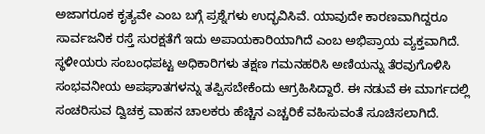ಅಜಾಗರೂಕ ಕೃತ್ಯವೇ ಎಂಬ ಬಗ್ಗೆ ಪ್ರಶ್ನೆಗಳು ಉದ್ಭವಿಸಿವೆ. ಯಾವುದೇ ಕಾರಣವಾಗಿದ್ದರೂ ಸಾರ್ವಜನಿಕ ರಸ್ತೆ ಸುರಕ್ಷತೆಗೆ ಇದು ಅಪಾಯಕಾರಿಯಾಗಿದೆ ಎಂಬ ಅಭಿಪ್ರಾಯ ವ್ಯಕ್ತವಾಗಿದೆ. ಸ್ಥಳೀಯರು ಸಂಬಂಧಪಟ್ಟ ಅಧಿಕಾರಿಗಳು ತಕ್ಷಣ ಗಮನಹರಿಸಿ ಅಣಿಯನ್ನು ತೆರವುಗೊಳಿಸಿ ಸಂಭವನೀಯ ಅಪಘಾತಗಳನ್ನು ತಪ್ಪಿಸಬೇಕೆಂದು ಆಗ್ರಹಿಸಿದ್ದಾರೆ. ಈ ನಡುವೆ ಈ ಮಾರ್ಗದಲ್ಲಿ ಸಂಚರಿಸುವ ದ್ವಿಚಕ್ರ ವಾಹನ ಚಾಲಕರು ಹೆಚ್ಚಿನ ಎಚ್ಚರಿಕೆ ವಹಿಸುವಂತೆ ಸೂಚಿಸಲಾಗಿದೆ.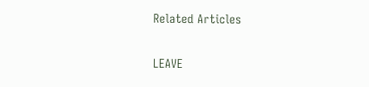Related Articles

LEAVE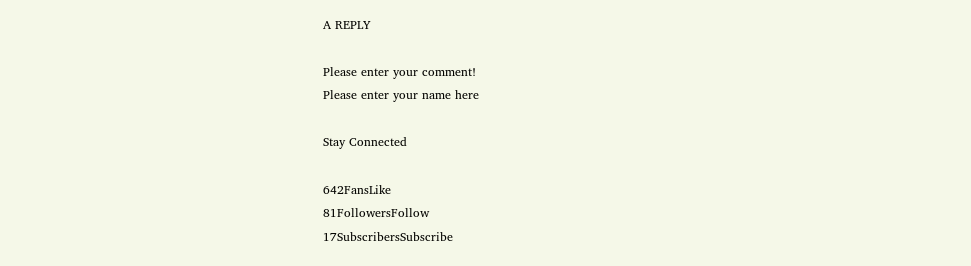A REPLY

Please enter your comment!
Please enter your name here

Stay Connected

642FansLike
81FollowersFollow
17SubscribersSubscribe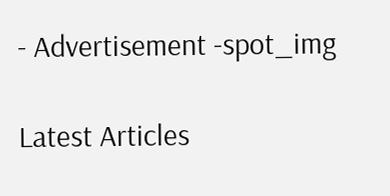- Advertisement -spot_img

Latest Articles